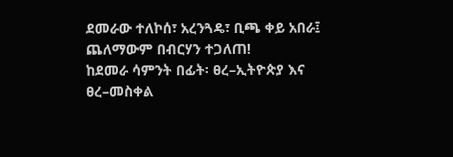ደመራው ተለኮሰ፣ አረንጓዴ፣ ቢጫ ቀይ አበራ፤ ጨለማውም በብርሃን ተጋለጠ!
ከደመራ ሳምንት በፊት፡ ፀረ–ኢትዮጵያ እና ፀረ–መስቀል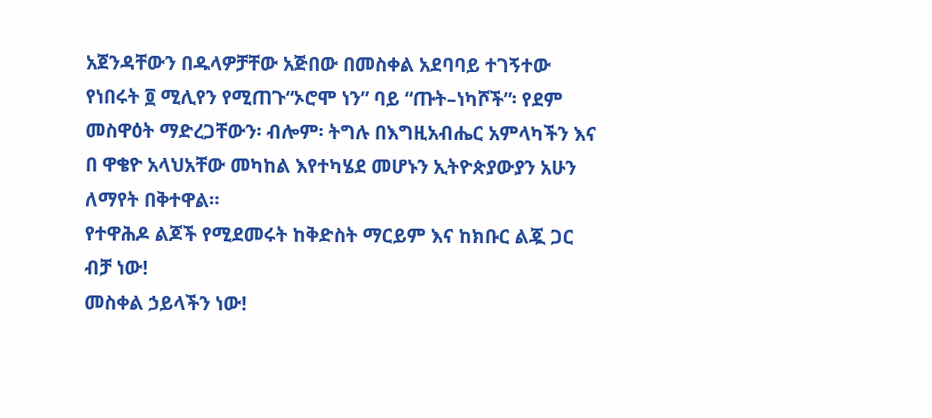አጀንዳቸውን በዱላዎቻቸው አጅበው በመስቀል አደባባይ ተገኝተው የነበሩት ፬ ሚሊየን የሚጠጉ“ኦሮሞ ነን” ባይ “ጡት–ነካሾች”፡ የደም መስዋዕት ማድረጋቸውን፡ ብሎም፡ ትግሉ በእግዚአብሔር አምላካችን እና በ ዋቄዮ አላህአቸው መካከል እየተካሄደ መሆኑን ኢትዮጵያውያን አሁን ለማየት በቅተዋል።
የተዋሕዶ ልጆች የሚደመሩት ከቅድስት ማርይም እና ከክቡር ልጇ ጋር ብቻ ነው!
መስቀል ኃይላችን ነው!